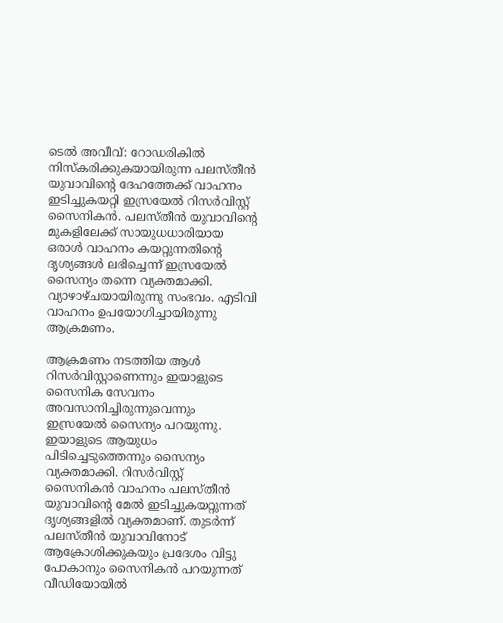ടെൽ അവീവ്: റോഡരികില്‍ നിസ്‌കരിക്കുകയായിരുന്ന പലസ്തീന്‍ യുവാവിന്റെ ദേഹത്തേക്ക് വാഹനം ഇടിച്ചുകയറ്റി ഇസ്രയേല്‍ റിസര്‍വിസ്റ്റ് സൈനികന്‍. പലസ്തീന്‍ യുവാവിന്റെ മുകളിലേക്ക് സായുധധാരിയായ ഒരാള്‍ വാഹനം കയറ്റുന്നതിന്റെ ദൃശ്യങ്ങള്‍ ലഭിച്ചെന്ന് ഇസ്രയേല്‍ സൈന്യം തന്നെ വ്യക്തമാക്കി. വ്യാഴാഴ്ചയായിരുന്നു സംഭവം. എടിവി വാഹനം ഉപയോഗിച്ചായിരുന്നു ആക്രമണം.

ആക്രമണം നടത്തിയ ആള്‍ റിസര്‍വിസ്റ്റാണെന്നും ഇയാളുടെ സൈനിക സേവനം അവസാനിച്ചിരുന്നുവെന്നും ഇസ്രയേല്‍ സൈന്യം പറയുന്നു. ഇയാളുടെ ആയുധം പിടിച്ചെടുത്തെന്നും സൈന്യം വ്യക്തമാക്കി. റിസര്‍വിസ്റ്റ് സൈനികന്‍ വാഹനം പലസ്തീന്‍ യുവാവിന്റെ മേല്‍ ഇടിച്ചുകയറ്റുന്നത് ദൃശ്യങ്ങളില്‍ വ്യക്തമാണ്. തുടര്‍ന്ന് പലസ്തീന്‍ യുവാവിനോട് ആക്രോശിക്കുകയും പ്രദേശം വിട്ടു പോകാനും സൈനികന്‍ പറയുന്നത് വീഡിയോയില്‍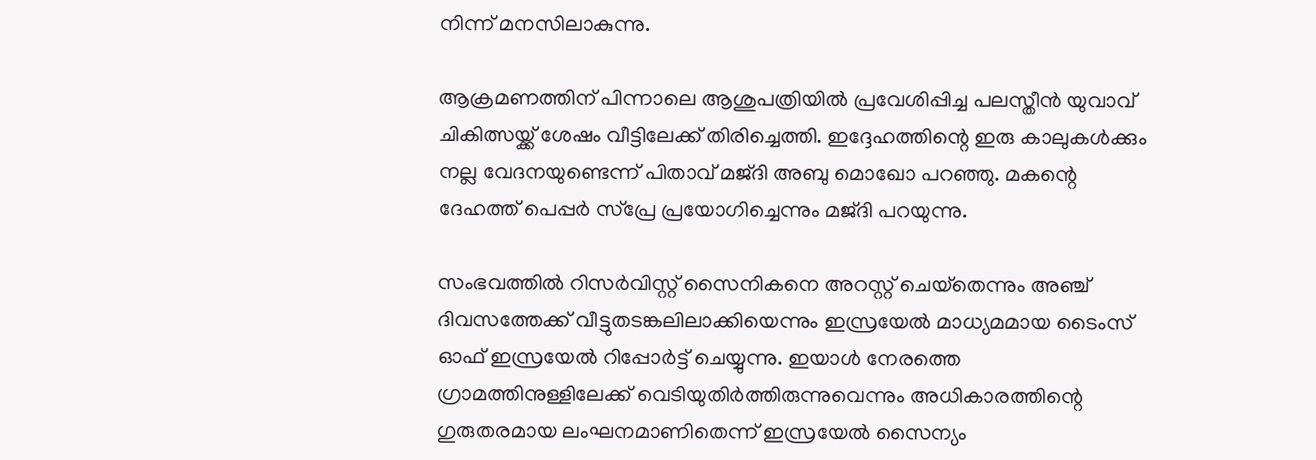നിന്ന് മനസിലാകുന്നു.

ആക്രമണത്തിന് പിന്നാലെ ആശുപത്രിയില്‍ പ്രവേശിപ്പിച്ച പലസ്തീന്‍ യുവാവ് ചികിത്സയ്ക്ക് ശേഷം വീട്ടിലേക്ക് തിരിച്ചെത്തി. ഇദ്ദേഹത്തിന്റെ ഇരു കാലുകള്‍ക്കും നല്ല വേദനയുണ്ടെന്ന് പിതാവ് മജ്ദി അബു മൊഖോ പറഞ്ഞു. മകന്റെ ദേഹത്ത് പെപ്പര്‍ സ്‌പ്രേ പ്രയോഗിച്ചെന്നും മജ്ദി പറയുന്നു.

സംഭവത്തില്‍ റിസര്‍വിസ്റ്റ് സൈനികനെ അറസ്റ്റ് ചെയ്‌തെന്നും അഞ്ച് ദിവസത്തേക്ക് വീട്ടുതടങ്കലിലാക്കിയെന്നും ഇസ്രയേല്‍ മാധ്യമമായ ടൈംസ് ഓഫ് ഇസ്രയേല്‍ റിപ്പോര്‍ട്ട് ചെയ്യുന്നു. ഇയാള്‍ നേരത്തെ ഗ്രാമത്തിനുള്ളിലേക്ക് വെടിയുതിര്‍ത്തിരുന്നുവെന്നും അധികാരത്തിന്റെ ഗുരുതരമായ ലംഘനമാണിതെന്ന് ഇസ്രയേല്‍ സൈന്യം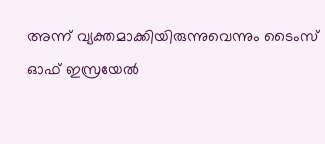അന്ന് വ്യക്തമാക്കിയിരുന്നുവെന്നും ടൈംസ് ഓഫ് ഇസ്രയേല്‍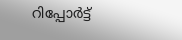റിപ്പോര്‍ട്ട്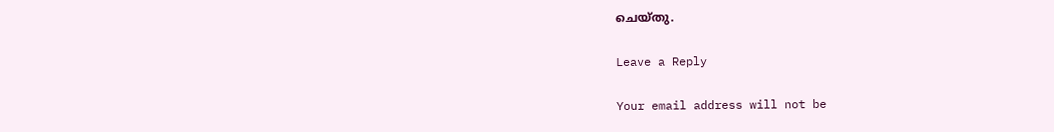ചെയ്തു.

Leave a Reply

Your email address will not be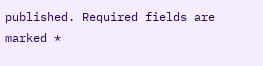published. Required fields are marked *